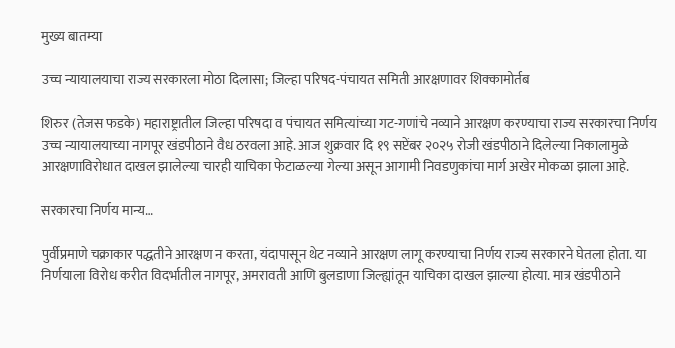मुख्य बातम्या

उच्च न्यायालयाचा राज्य सरकारला मोठा दिलासा; जिल्हा परिषद-पंचायत समिती आरक्षणावर शिक्कामोर्तब

शिरुर (तेजस फडके) महाराष्ट्रातील जिल्हा परिषदा व पंचायत समित्यांच्या गट-गणांचे नव्याने आरक्षण करण्याचा राज्य सरकारचा निर्णय उच्च न्यायालयाच्या नागपूर खंडपीठाने वैध ठरवला आहे. आज शुक्रवार दि १९ सप्टेंबर २०२५ रोजी खंडपीठाने दिलेल्या निकालामुळे आरक्षणाविरोधात दाखल झालेल्या चारही याचिका फेटाळल्या गेल्या असून आगामी निवडणुकांचा मार्ग अखेर मोकळा झाला आहे.

सरकारचा निर्णय मान्य…

पुर्वीप्रमाणे चक्राकार पद्धतीने आरक्षण न करता, यंदापासून थेट नव्याने आरक्षण लागू करण्याचा निर्णय राज्य सरकारने घेतला होता. या निर्णयाला विरोध करीत विदर्भातील नागपूर, अमरावती आणि बुलडाणा जिल्ह्यांतून याचिका दाखल झाल्या होत्या. मात्र खंडपीठाने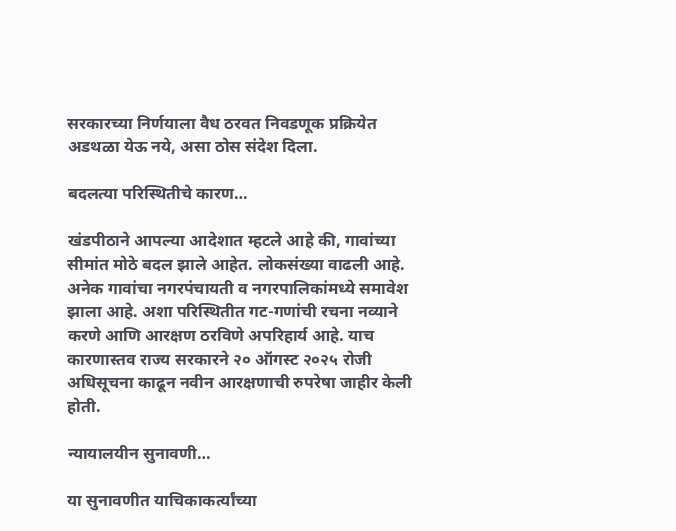सरकारच्या निर्णयाला वैध ठरवत निवडणूक प्रक्रियेत अडथळा येऊ नये, असा ठोस संदेश दिला.

बदलत्या परिस्थितीचे कारण…

खंडपीठाने आपल्या आदेशात म्हटले आहे की, गावांच्या सीमांत मोठे बदल झाले आहेत. लोकसंख्या वाढली आहे. अनेक गावांचा नगरपंचायती व नगरपालिकांमध्ये समावेश झाला आहे. अशा परिस्थितीत गट-गणांची रचना नव्याने करणे आणि आरक्षण ठरविणे अपरिहार्य आहे. याच कारणास्तव राज्य सरकारने २० ऑगस्ट २०२५ रोजी अधिसूचना काढून नवीन आरक्षणाची रुपरेषा जाहीर केली होती.

न्यायालयीन सुनावणी…

या सुनावणीत याचिकाकर्त्यांच्या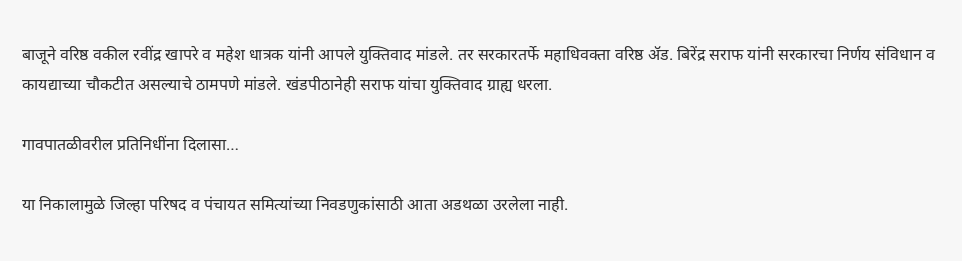बाजूने वरिष्ठ वकील रवींद्र खापरे व महेश धात्रक यांनी आपले युक्तिवाद मांडले. तर सरकारतर्फे महाधिवक्ता वरिष्ठ ॲड. बिरेंद्र सराफ यांनी सरकारचा निर्णय संविधान व कायद्याच्या चौकटीत असल्याचे ठामपणे मांडले. खंडपीठानेही सराफ यांचा युक्तिवाद ग्राह्य धरला.

गावपातळीवरील प्रतिनिधींना दिलासा…

या निकालामुळे जिल्हा परिषद व पंचायत समित्यांच्या निवडणुकांसाठी आता अडथळा उरलेला नाही.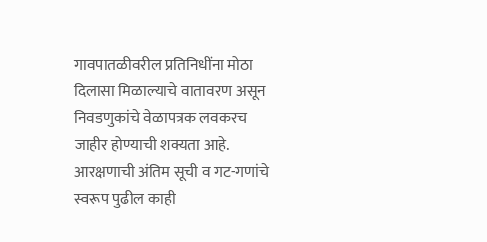गावपातळीवरील प्रतिनिधींना मोठा दिलासा मिळाल्याचे वातावरण असून निवडणुकांचे वेळापत्रक लवकरच जाहीर होण्याची शक्यता आहे. आरक्षणाची अंतिम सूची व गट-गणांचे स्वरूप पुढील काही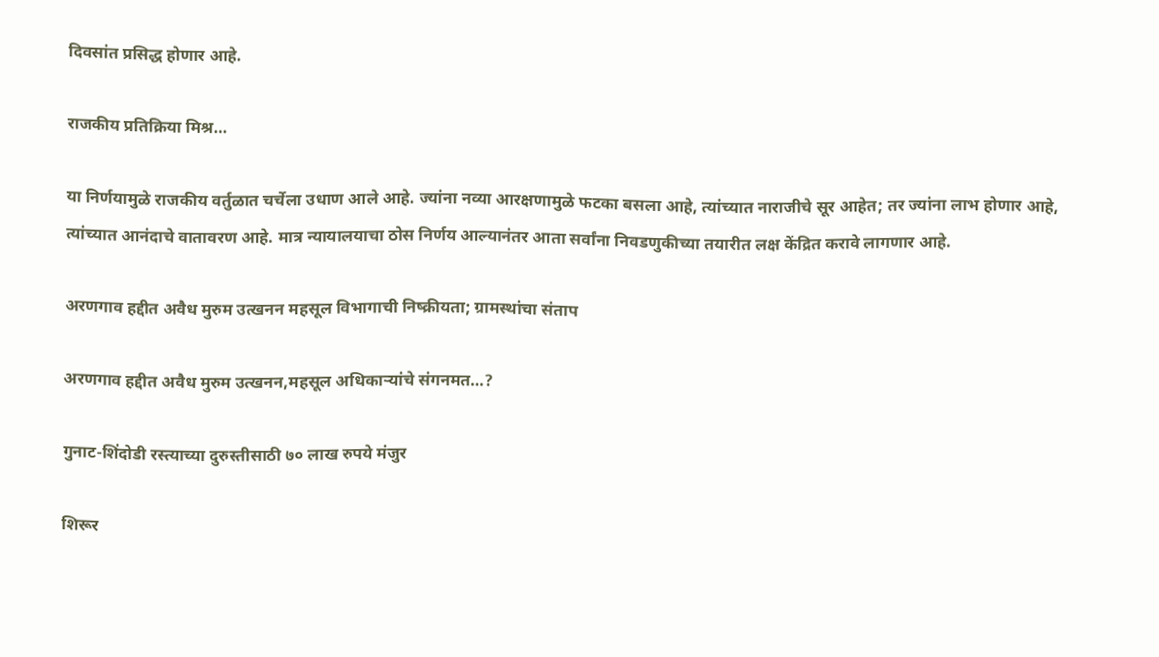दिवसांत प्रसिद्ध होणार आहे.

राजकीय प्रतिक्रिया मिश्र…

या निर्णयामुळे राजकीय वर्तुळात चर्चेला उधाण आले आहे. ज्यांना नव्या आरक्षणामुळे फटका बसला आहे, त्यांच्यात नाराजीचे सूर आहेत; तर ज्यांना लाभ होणार आहे, त्यांच्यात आनंदाचे वातावरण आहे. मात्र न्यायालयाचा ठोस निर्णय आल्यानंतर आता सर्वांना निवडणुकीच्या तयारीत लक्ष केंद्रित करावे लागणार आहे.

अरणगाव हद्दीत अवैध मुरुम उत्खनन महसूल विभागाची निष्क्रीयता; ग्रामस्थांचा संताप

अरणगाव हद्दीत अवैध मुरुम उत्खनन,महसूल अधिकाऱ्यांचे संगनमत…?

गुनाट-शिंदोडी रस्त्याच्या दुरुस्तीसाठी ७० लाख रुपये मंजुर

शिरूर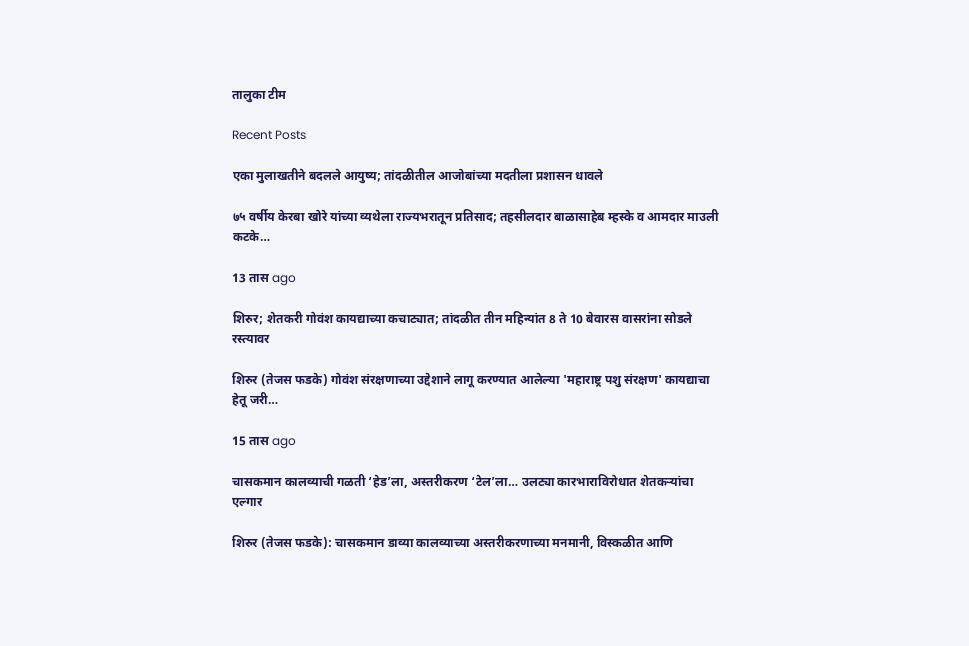तालुका टीम

Recent Posts

एका मुलाखतीने बदलले आयुष्य; तांदळीतील आजोबांच्या मदतीला प्रशासन धावले

७५ वर्षीय केरबा खोरे यांच्या व्यथेला राज्यभरातून प्रतिसाद; तहसीलदार बाळासाहेब म्हस्के व आमदार माउली कटके…

13 तास ago

शिरुर; शेतकरी गोवंश कायद्याच्या कचाट्यात; तांदळीत तीन महिन्यांत 8 ते 10 बेवारस वासरांना सोडले रस्त्यावर

शिरुर (तेजस फडके) गोवंश संरक्षणाच्या उद्देशाने लागू करण्यात आलेल्या 'महाराष्ट्र पशु संरक्षण' कायद्याचा हेतू जरी…

15 तास ago

चासकमान कालव्याची गळती ‘हेड’ला, अस्तरीकरण ‘टेल’ला… उलट्या कारभाराविरोधात शेतकऱ्यांचा एल्गार

शिरुर (तेजस फडके): चासकमान डाव्या कालव्याच्या अस्तरीकरणाच्या मनमानी, विस्कळीत आणि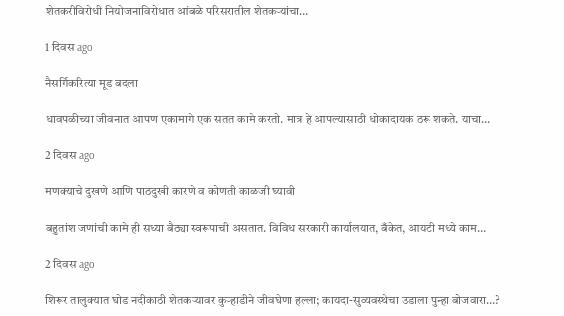शेतकरीविरोधी नियोजनाविरोधात आंबळे परिसरातील शेतकऱ्यांचा…

1 दिवस ago

नैसर्गिकरित्या मूड बदला

धावपळीच्या जीवनात आपण एकामागे एक सतत कामे करतो. मात्र हे आपल्यासाठी धोकादायक ठरू शकते. याचा…

2 दिवस ago

मणक्याचे दुखणे आणि पाठदुखी कारणे व कोणती काळजी घ्यावी

बहुतांश जणांची कामे ही सध्या बैठ्या स्वरूपाची असतात. विविध सरकारी कार्यालयात, बँकेत, आयटी मध्ये काम…

2 दिवस ago

शिरूर तालुक्यात घोड नदीकाठी शेतकऱ्यावर कुऱ्हाडीने जीवघेणा हल्ला; कायदा-सुव्यवस्थेचा उडाला पुन्हा बोजवारा…?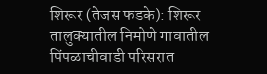शिरूर (तेजस फडके): शिरूर तालुक्यातील निमोणे गावातील पिंपळाचीवाडी परिसरात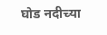घोड नदीच्या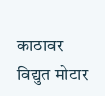काठावर विद्युत मोटार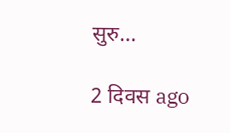सुरु…

2 दिवस ago